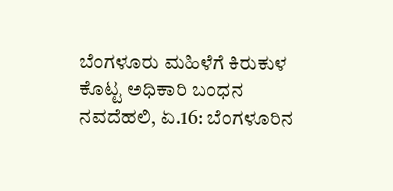ಬೆಂಗಳೂರು ಮಹಿಳೆಗೆ ಕಿರುಕುಳ ಕೊಟ್ಟ ಅಧಿಕಾರಿ ಬಂಧನ
ನವದೆಹಲಿ, ಏ.16: ಬೆಂಗಳೂರಿನ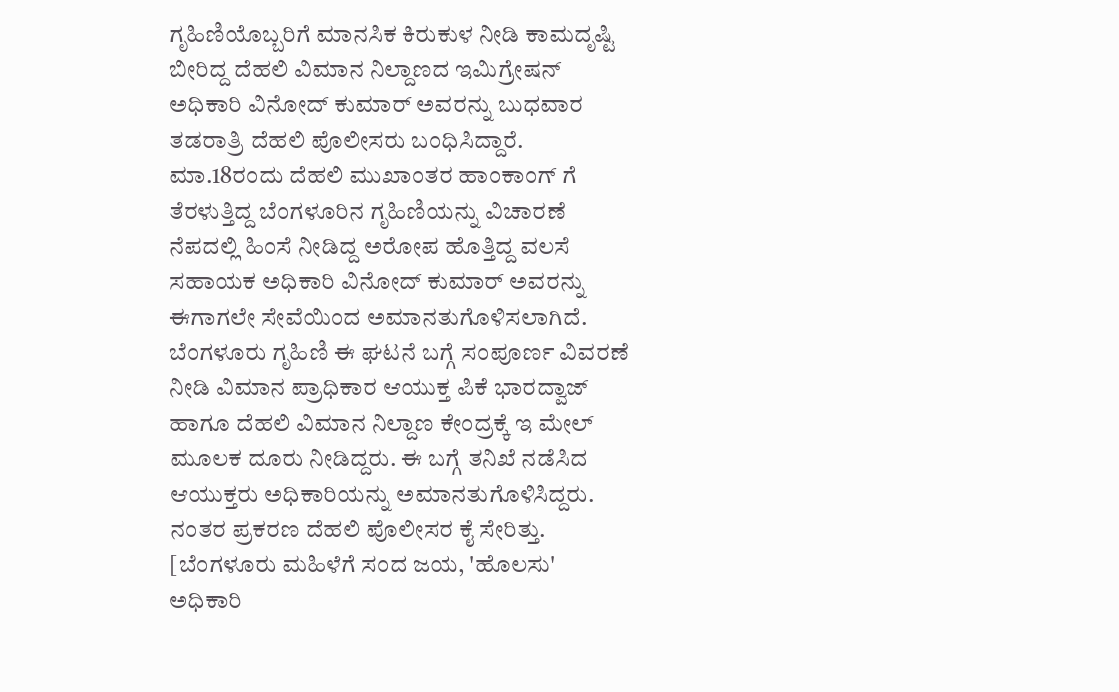ಗೃಹಿಣಿಯೊಬ್ಬರಿಗೆ ಮಾನಸಿಕ ಕಿರುಕುಳ ನೀಡಿ ಕಾಮದೃಷ್ಟಿ ಬೀರಿದ್ದ ದೆಹಲಿ ವಿಮಾನ ನಿಲ್ದಾಣದ ಇಮಿಗ್ರೇಷನ್ ಅಧಿಕಾರಿ ವಿನೋದ್ ಕುಮಾರ್ ಅವರನ್ನು ಬುಧವಾರ ತಡರಾತ್ರಿ ದೆಹಲಿ ಪೊಲೀಸರು ಬಂಧಿಸಿದ್ದಾರೆ.
ಮಾ.18ರಂದು ದೆಹಲಿ ಮುಖಾಂತರ ಹಾಂಕಾಂಗ್ ಗೆ ತೆರಳುತ್ತಿದ್ದ ಬೆಂಗಳೂರಿನ ಗೃಹಿಣಿಯನ್ನು ವಿಚಾರಣೆ ನೆಪದಲ್ಲಿ ಹಿಂಸೆ ನೀಡಿದ್ದ ಅರೋಪ ಹೊತ್ತಿದ್ದ ವಲಸೆ ಸಹಾಯಕ ಅಧಿಕಾರಿ ವಿನೋದ್ ಕುಮಾರ್ ಅವರನ್ನು ಈಗಾಗಲೇ ಸೇವೆಯಿಂದ ಅಮಾನತುಗೊಳಿಸಲಾಗಿದೆ.
ಬೆಂಗಳೂರು ಗೃಹಿಣಿ ಈ ಘಟನೆ ಬಗ್ಗೆ ಸಂಪೂರ್ಣ ವಿವರಣೆ ನೀಡಿ ವಿಮಾನ ಪ್ರಾಧಿಕಾರ ಆಯುಕ್ತ ಪಿಕೆ ಭಾರದ್ವಾಜ್ ಹಾಗೂ ದೆಹಲಿ ವಿಮಾನ ನಿಲ್ದಾಣ ಕೇಂದ್ರಕ್ಕೆ ಇ ಮೇಲ್ ಮೂಲಕ ದೂರು ನೀಡಿದ್ದರು. ಈ ಬಗ್ಗೆ ತನಿಖೆ ನಡೆಸಿದ ಆಯುಕ್ತರು ಅಧಿಕಾರಿಯನ್ನು ಅಮಾನತುಗೊಳಿಸಿದ್ದರು. ನಂತರ ಪ್ರಕರಣ ದೆಹಲಿ ಪೊಲೀಸರ ಕೈ ಸೇರಿತ್ತು. [ಬೆಂಗಳೂರು ಮಹಿಳೆಗೆ ಸಂದ ಜಯ, 'ಹೊಲಸು' ಅಧಿಕಾರಿ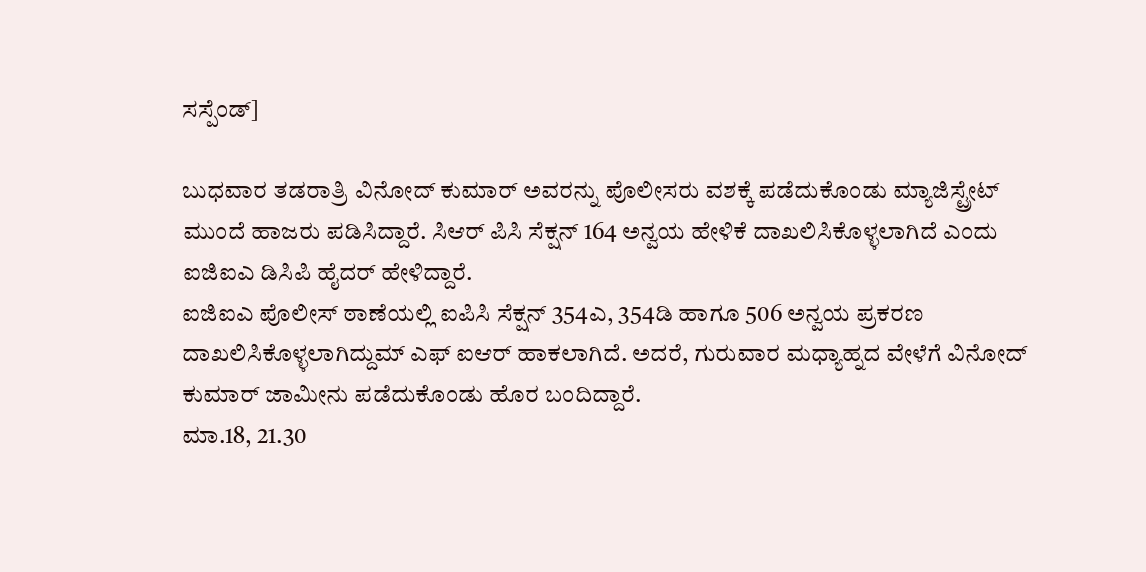ಸಸ್ಪೆಂಡ್]

ಬುಧವಾರ ತಡರಾತ್ರಿ ವಿನೋದ್ ಕುಮಾರ್ ಅವರನ್ನು ಪೊಲೀಸರು ವಶಕ್ಕೆ ಪಡೆದುಕೊಂಡು ಮ್ಯಾಜಿಸ್ಟ್ರೇಟ್ ಮುಂದೆ ಹಾಜರು ಪಡಿಸಿದ್ದಾರೆ. ಸಿಆರ್ ಪಿಸಿ ಸೆಕ್ಷನ್ 164 ಅನ್ವಯ ಹೇಳಿಕೆ ದಾಖಲಿಸಿಕೊಳ್ಳಲಾಗಿದೆ ಎಂದು ಐಜಿಐಎ ಡಿಸಿಪಿ ಹೈದರ್ ಹೇಳಿದ್ದಾರೆ.
ಐಜಿಐಎ ಪೊಲೀಸ್ ಠಾಣೆಯಲ್ಲಿ ಐಪಿಸಿ ಸೆಕ್ಷನ್ 354ಎ, 354ಡಿ ಹಾಗೂ 506 ಅನ್ವಯ ಪ್ರಕರಣ ದಾಖಲಿಸಿಕೊಳ್ಳಲಾಗಿದ್ದುಮ್ ಎಫ್ ಐಆರ್ ಹಾಕಲಾಗಿದೆ. ಅದರೆ, ಗುರುವಾರ ಮಧ್ಯಾಹ್ನದ ವೇಳೆಗೆ ವಿನೋದ್ ಕುಮಾರ್ ಜಾಮೀನು ಪಡೆದುಕೊಂಡು ಹೊರ ಬಂದಿದ್ದಾರೆ.
ಮಾ.18, 21.30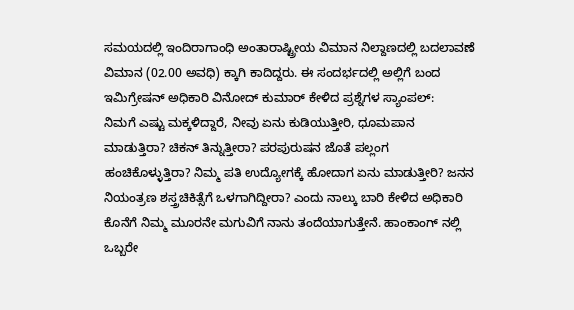ಸಮಯದಲ್ಲಿ ಇಂದಿರಾಗಾಂಧಿ ಅಂತಾರಾಷ್ಟ್ರೀಯ ವಿಮಾನ ನಿಲ್ದಾಣದಲ್ಲಿ ಬದಲಾವಣೆ ವಿಮಾನ (02.00 ಅವಧಿ) ಕ್ಕಾಗಿ ಕಾದಿದ್ದರು. ಈ ಸಂದರ್ಭದಲ್ಲಿ ಅಲ್ಲಿಗೆ ಬಂದ ಇಮಿಗ್ರೇಷನ್ ಅಧಿಕಾರಿ ವಿನೋದ್ ಕುಮಾರ್ ಕೇಳಿದ ಪ್ರಶ್ನೆಗಳ ಸ್ಯಾಂಪಲ್:
ನಿಮಗೆ ಎಷ್ಟು ಮಕ್ಕಳಿದ್ದಾರೆ, ನೀವು ಏನು ಕುಡಿಯುತ್ತೀರಿ, ಧೂಮಪಾನ ಮಾಡುತ್ತಿರಾ? ಚಿಕನ್ ತಿನ್ನುತ್ತೀರಾ? ಪರಪುರುಷನ ಜೊತೆ ಪಲ್ಲಂಗ ಹಂಚಿಕೊಳ್ಳುತ್ತಿರಾ? ನಿಮ್ಮ ಪತಿ ಉದ್ಯೋಗಕ್ಕೆ ಹೋದಾಗ ಏನು ಮಾಡುತ್ತೀರಿ? ಜನನ ನಿಯಂತ್ರಣ ಶಸ್ತ್ರಚಿಕಿತ್ಸೆಗೆ ಒಳಗಾಗಿದ್ದೀರಾ? ಎಂದು ನಾಲ್ಕು ಬಾರಿ ಕೇಳಿದ ಅಧಿಕಾರಿ ಕೊನೆಗೆ ನಿಮ್ಮ ಮೂರನೇ ಮಗುವಿಗೆ ನಾನು ತಂದೆಯಾಗುತ್ತೇನೆ. ಹಾಂಕಾಂಗ್ ನಲ್ಲಿ ಒಬ್ಬರೇ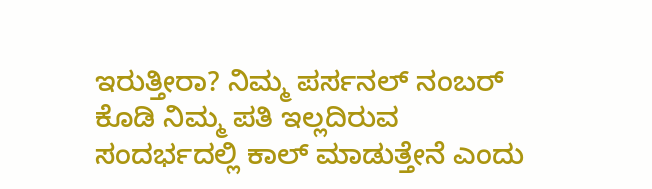ಇರುತ್ತೀರಾ? ನಿಮ್ಮ ಪರ್ಸನಲ್ ನಂಬರ್ ಕೊಡಿ ನಿಮ್ಮ ಪತಿ ಇಲ್ಲದಿರುವ ಸಂದರ್ಭದಲ್ಲಿ ಕಾಲ್ ಮಾಡುತ್ತೇನೆ ಎಂದು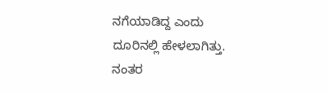ನಗೆಯಾಡಿದ್ದ ಎಂದು ದೂರಿನಲ್ಲಿ ಹೇಳಲಾಗಿತ್ತು. ನಂತರ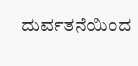ದುರ್ವತನೆಯಿಂದ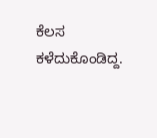ಕೆಲಸ ಕಳೆದುಕೊಂಡಿದ್ದ.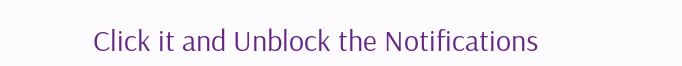Click it and Unblock the Notifications